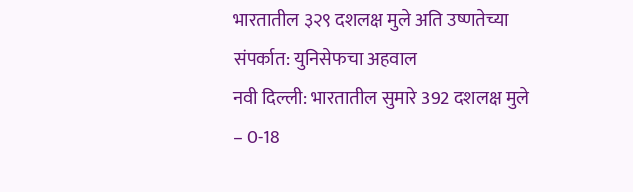भारतातील ३२९ दशलक्ष मुले अति उष्णतेच्या संपर्कात: युनिसेफचा अहवाल
नवी दिल्ली: भारतातील सुमारे 392 दशलक्ष मुले – 0-18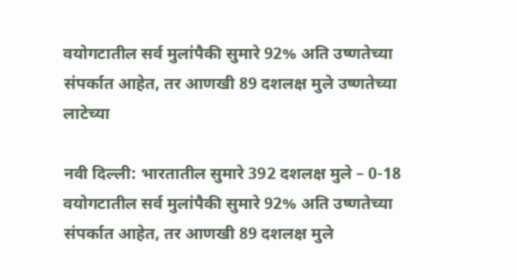वयोगटातील सर्व मुलांपैकी सुमारे 92% अति उष्णतेच्या संपर्कात आहेत, तर आणखी 89 दशलक्ष मुले उष्णतेच्या लाटेच्या

नवी दिल्ली: भारतातील सुमारे 392 दशलक्ष मुले – 0-18 वयोगटातील सर्व मुलांपैकी सुमारे 92% अति उष्णतेच्या संपर्कात आहेत, तर आणखी 89 दशलक्ष मुले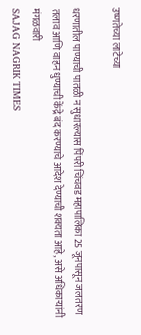उष्णतेच्या लाटेच्या

धरणातील पाण्याची पातळी न सुधारल्यास पिंपरी चिंचवड महापालिका 25 जूनपासून जलतरण तलाव आणि वाहन धुण्याची केंद्रे बंद करण्याचे आदेश देण्याची शक्यता आहे, असे अधिकाऱ्यांनी मंगळवारी
SAJAG NAGRIK TIMES